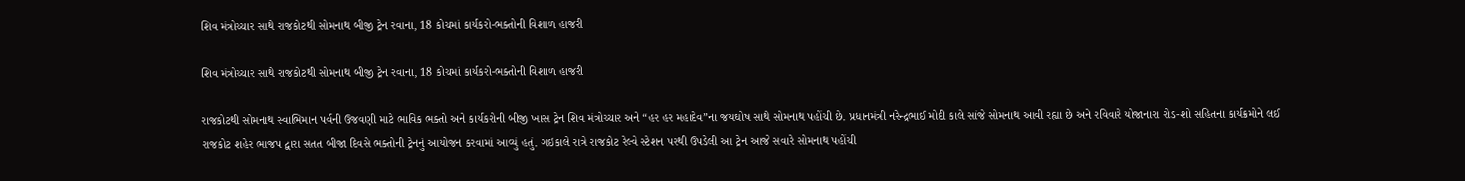શિવ મંત્રોચ્ચાર સાથે રાજકોટથી સોમનાથ બીજી ટ્રેન રવાના, 18 કોચમાં કાર્યકરો-ભક્તોની વિશાળ હાજરી

શિવ મંત્રોચ્ચાર સાથે રાજકોટથી સોમનાથ બીજી ટ્રેન રવાના, 18 કોચમાં કાર્યકરો-ભક્તોની વિશાળ હાજરી

રાજકોટથી સોમનાથ સ્વાભિમાન પર્વની ઉજવણી માટે ભાવિક ભક્તો અને કાર્યકરોની બીજી ખાસ ટ્રેન શિવ મંત્રોચ્ચાર અને “હર હર મહાદેવ”ના જયઘોષ સાથે સોમનાથ પહોંચી છે. પ્રધાનમંત્રી નરેન્દ્રભાઈ મોદી કાલે સાંજે સોમનાથ આવી રહ્યા છે અને રવિવારે યોજાનારા રોડ-શો સહિતના કાર્યક્રમોને લઈ રાજકોટ શહેર ભાજપ દ્વારા સતત બીજા દિવસે ભક્તોની ટ્રેનનું આયોજન કરવામાં આવ્યું હતું. ગઇકાલે રાત્રે રાજકોટ રેલ્વે સ્ટેશન પરથી ઉપડેલી આ ટ્રેન આજે સવારે સોમનાથ પહોંચી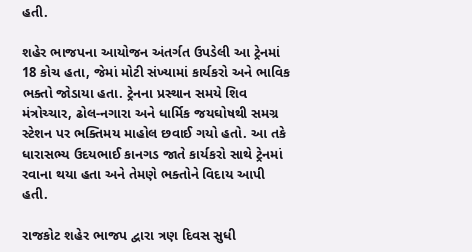હતી.

શહેર ભાજપના આયોજન અંતર્ગત ઉપડેલી આ ટ્રેનમાં 18 કોચ હતા, જેમાં મોટી સંખ્યામાં કાર્યકરો અને ભાવિક ભક્તો જોડાયા હતા. ટ્રેનના પ્રસ્થાન સમયે શિવ મંત્રોચ્ચાર, ઢોલ-નગારા અને ધાર્મિક જયઘોષથી સમગ્ર સ્ટેશન પર ભક્તિમય માહોલ છવાઈ ગયો હતો. આ તકે ધારાસભ્ય ઉદયભાઈ કાનગડ જાતે કાર્યકરો સાથે ટ્રેનમાં રવાના થયા હતા અને તેમણે ભક્તોને વિદાય આપી હતી.

રાજકોટ શહેર ભાજપ દ્વારા ત્રણ દિવસ સુધી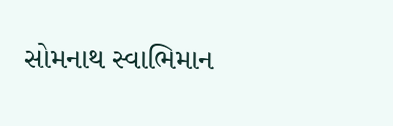સોમનાથ સ્વાભિમાન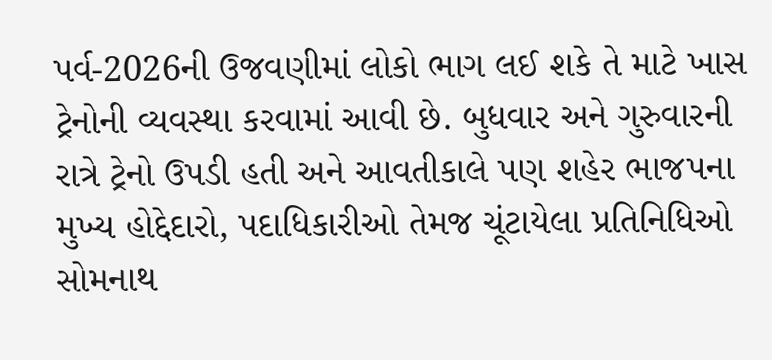પર્વ-2026ની ઉજવણીમાં લોકો ભાગ લઈ શકે તે માટે ખાસ ટ્રેનોની વ્યવસ્થા કરવામાં આવી છે. બુધવાર અને ગુરુવારની રાત્રે ટ્રેનો ઉપડી હતી અને આવતીકાલે પણ શહેર ભાજપના મુખ્ય હોદ્દેદારો, પદાધિકારીઓ તેમજ ચૂંટાયેલા પ્રતિનિધિઓ સોમનાથ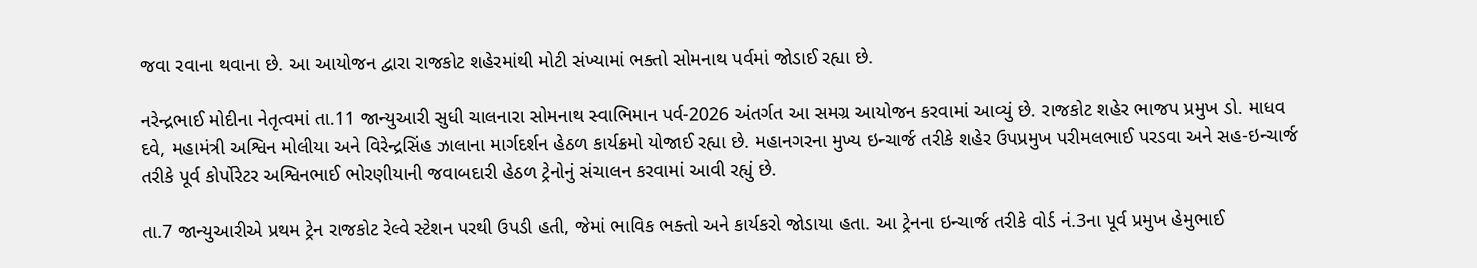જવા રવાના થવાના છે. આ આયોજન દ્વારા રાજકોટ શહેરમાંથી મોટી સંખ્યામાં ભક્તો સોમનાથ પર્વમાં જોડાઈ રહ્યા છે.

નરેન્દ્રભાઈ મોદીના નેતૃત્વમાં તા.11 જાન્યુઆરી સુધી ચાલનારા સોમનાથ સ્વાભિમાન પર્વ-2026 અંતર્ગત આ સમગ્ર આયોજન કરવામાં આવ્યું છે. રાજકોટ શહેર ભાજપ પ્રમુખ ડો. માધવ દવે, મહામંત્રી અશ્વિન મોલીયા અને વિરેન્દ્રસિંહ ઝાલાના માર્ગદર્શન હેઠળ કાર્યક્રમો યોજાઈ રહ્યા છે. મહાનગરના મુખ્ય ઇન્ચાર્જ તરીકે શહેર ઉપપ્રમુખ પરીમલભાઈ પરડવા અને સહ-ઇન્ચાર્જ તરીકે પૂર્વ કોર્પોરેટર અશ્વિનભાઈ ભોરણીયાની જવાબદારી હેઠળ ટ્રેનોનું સંચાલન કરવામાં આવી રહ્યું છે.

તા.7 જાન્યુઆરીએ પ્રથમ ટ્રેન રાજકોટ રેલ્વે સ્ટેશન પરથી ઉપડી હતી, જેમાં ભાવિક ભક્તો અને કાર્યકરો જોડાયા હતા. આ ટ્રેનના ઇન્ચાર્જ તરીકે વોર્ડ નં.3ના પૂર્વ પ્રમુખ હેમુભાઈ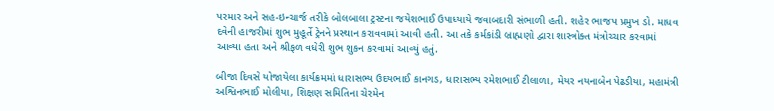પરમાર અને સહ-ઇન્ચાર્જ તરીકે બોલબાલા ટ્રસ્ટના જયેશભાઈ ઉપાધ્યાયે જવાબદારી સંભાળી હતી. શહેર ભાજપ પ્રમુખ ડો. માધવ દવેની હાજરીમાં શુભ મુહૂર્તે ટ્રેનને પ્રસ્થાન કરાવવામાં આવી હતી. આ તકે કર્મકાંડી બ્રાહ્મણો દ્વારા શાસ્ત્રોક્ત મંત્રોચ્ચાર કરવામાં આવ્યા હતા અને શ્રીફળ વધેરી શુભ શુકન કરવામાં આવ્યું હતું.

બીજા દિવસે યોજાયેલા કાર્યક્રમમાં ધારાસભ્ય ઉદયભાઈ કાનગડ, ધારાસભ્ય રમેશભાઈ ટીલાળા, મેયર નયનાબેન પેઢડીયા, મહામંત્રી અશ્વિનભાઈ મોલીયા, શિક્ષણ સમિતિના ચેરમેન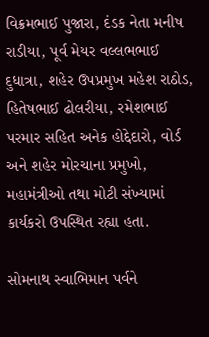વિક્રમભાઈ પુજારા, દંડક નેતા મનીષ રાડીયા, પૂર્વ મેયર વલ્લભભાઈ દુધાત્રા, શહેર ઉપપ્રમુખ મહેશ રાઠોડ, હિતેષભાઈ ઢોલરીયા, રમેશભાઈ પરમાર સહિત અનેક હોદ્દેદારો, વોર્ડ અને શહેર મોરચાના પ્રમુખો, મહામંત્રીઓ તથા મોટી સંખ્યામાં કાર્યકરો ઉપસ્થિત રહ્યા હતા.

સોમનાથ સ્વાભિમાન પર્વને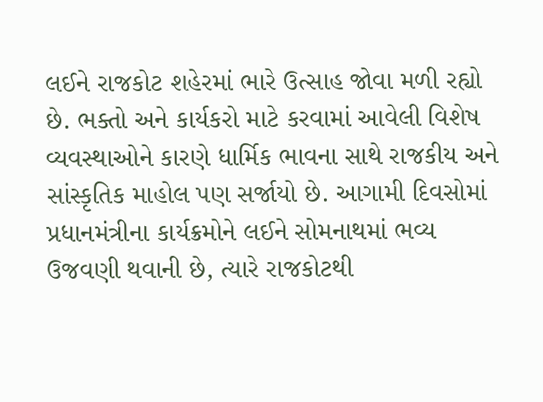લઈને રાજકોટ શહેરમાં ભારે ઉત્સાહ જોવા મળી રહ્યો છે. ભક્તો અને કાર્યકરો માટે કરવામાં આવેલી વિશેષ વ્યવસ્થાઓને કારણે ધાર્મિક ભાવના સાથે રાજકીય અને સાંસ્કૃતિક માહોલ પણ સર્જાયો છે. આગામી દિવસોમાં પ્રધાનમંત્રીના કાર્યક્રમોને લઈને સોમનાથમાં ભવ્ય ઉજવણી થવાની છે, ત્યારે રાજકોટથી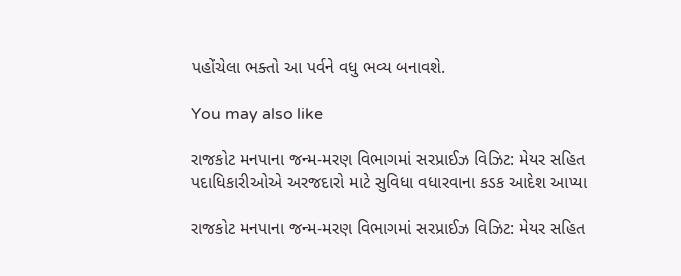પહોંચેલા ભક્તો આ પર્વને વધુ ભવ્ય બનાવશે.

You may also like

રાજકોટ મનપાના જન્મ-મરણ વિભાગમાં સરપ્રાઈઝ વિઝિટ: મેયર સહિત પદાધિકારીઓએ અરજદારો માટે સુવિધા વધારવાના કડક આદેશ આપ્યા

રાજકોટ મનપાના જન્મ-મરણ વિભાગમાં સરપ્રાઈઝ વિઝિટ: મેયર સહિત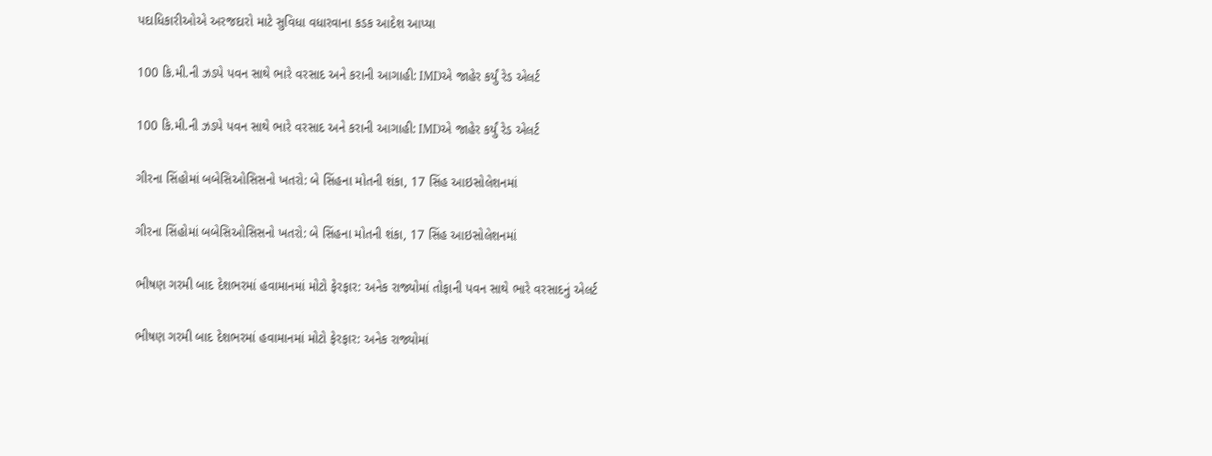પદાધિકારીઓએ અરજદારો માટે સુવિધા વધારવાના કડક આદેશ આપ્યા

100 કિ.મી.ની ઝડપે પવન સાથે ભારે વરસાદ અને કરાની આગાહી: IMDએ જાહેર કર્યું રેડ એલર્ટ

100 કિ.મી.ની ઝડપે પવન સાથે ભારે વરસાદ અને કરાની આગાહી: IMDએ જાહેર કર્યું રેડ એલર્ટ

ગીરના સિંહોમાં બબેસિઓસિસનો ખતરો: બે સિંહના મોતની શંકા, 17 સિંહ આઇસોલેશનમાં

ગીરના સિંહોમાં બબેસિઓસિસનો ખતરો: બે સિંહના મોતની શંકા, 17 સિંહ આઇસોલેશનમાં

ભીષણ ગરમી બાદ દેશભરમાં હવામાનમાં મોટો ફેરફાર: અનેક રાજ્યોમાં તોફાની પવન સાથે ભારે વરસાદનું એલર્ટ

ભીષણ ગરમી બાદ દેશભરમાં હવામાનમાં મોટો ફેરફાર: અનેક રાજ્યોમાં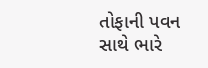તોફાની પવન સાથે ભારે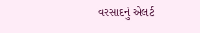વરસાદનું એલર્ટ